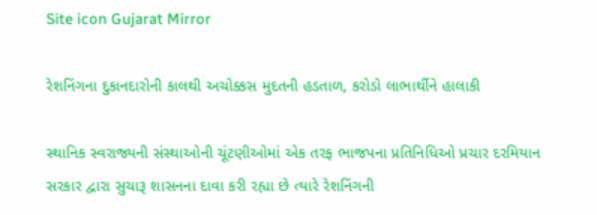Site icon Gujarat Mirror

રેશનિંગના દુકાનદારોની કાલથી અચોક્કસ મુદતની હડતાળ, કરોડો લાભાર્થીને હાલાકી

સ્થાનિક સ્વરાજ્યની સંસ્થાઓની ચૂંટણીઓમાં એક તરફ ભાજપના પ્રતિનિધિઓ પ્રચાર દરમિયાન સરકાર દ્વારા સુચારૂ શાસનના દાવા કરી રહ્યા છે ત્યારે રેશનિંગની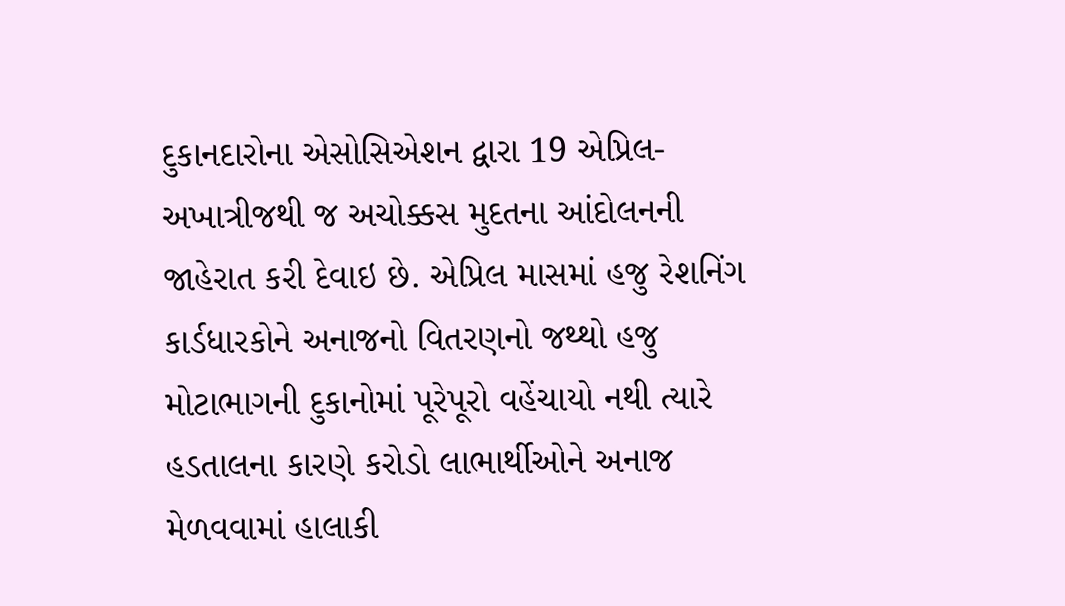દુકાનદારોના એસોસિએશન દ્વારા 19 એપ્રિલ-અખાત્રીજથી જ અચોક્કસ મુદતના આંદોલનની જાહેરાત કરી દેવાઇ છે. એપ્રિલ માસમાં હજુ રેશનિંગ કાર્ડધારકોને અનાજનો વિતરણનો જથ્થો હજુ મોટાભાગની દુકાનોમાં પૂરેપૂરો વહેંચાયો નથી ત્યારે હડતાલના કારણે કરોડો લાભાર્થીઓને અનાજ મેળવવામાં હાલાકી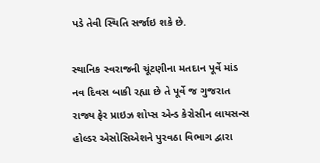પડે તેવી સ્થિતિ સર્જાઇ શકે છે.

સ્થાનિક સ્વરાજની ચૂંટણીના મતદાન પૂર્વે માંડ નવ દિવસ બાકી રહ્યા છે તે પૂર્વે જ ગુજરાત રાજ્ય ફેર પ્રાઇઝ શોપ્સ એન્ડ કેરોસીન લાયસન્સ હોલ્ડર એસોસિએશને પુરવઠા વિભાગ દ્વારા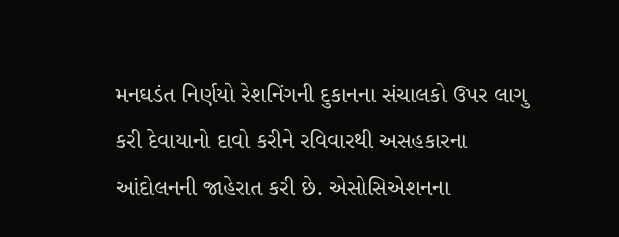મનઘડંત નિર્ણયો રેશનિંગની દુકાનના સંચાલકો ઉપર લાગુ કરી દેવાયાનો દાવો કરીને રવિવારથી અસહકારના આંદોલનની જાહેરાત કરી છે. એસોસિએશનના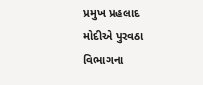પ્રમુખ પ્રહલાદ મોદીએ પુરવઠા વિભાગના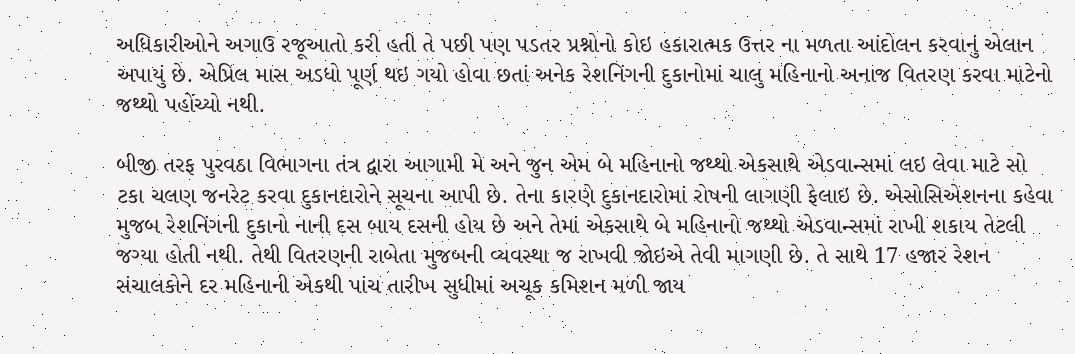અધિકારીઓને અગાઉ રજૂઆતો કરી હતી તે પછી પણ પડતર પ્રશ્નોનો કોઇ હકારાત્મક ઉત્તર ના મળતા આંદોલન કરવાનું એલાન અપાયું છે. એપ્રિલ માસ અડધો પૂર્ણ થઇ ગયો હોવા છતાં અનેક રેશનિંગની દુકાનોમાં ચાલુ મહિનાનો અનાજ વિતરણ કરવા માટેનો જથ્થો પહોંચ્યો નથી.

બીજી તરફ પુરવઠા વિભાગના તંત્ર દ્વારા આગામી મે અને જુન એમ બે મહિનાનો જથ્થો એકસાથે એડવાન્સમાં લઇ લેવા માટે સો ટકા ચલણ જનરેટ કરવા દુકાનદારોને સૂચના આપી છે. તેના કારણે દુકાનદારોમાં રોષની લાગણી ફેલાઇ છે. એસોસિએશનના કહેવા મુજબ રેશનિંગની દુકાનો નાની દસ બાય દસની હોય છે અને તેમાં એકસાથે બે મહિનાનો જથ્થો એડવાન્સમાં રાખી શકાય તેટલી જગ્યા હોતી નથી. તેથી વિતરણની રાબેતા મુજબની વ્યવસ્થા જ રાખવી જોઇએ તેવી માગણી છે. તે સાથે 17 હજાર રેશન સંચાલકોને દર મહિનાની એકથી પાંચ તારીખ સુધીમાં અચૂક કમિશન મળી જાય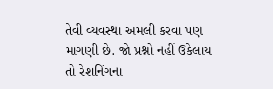તેવી વ્યવસ્થા અમલી કરવા પણ માગણી છે. જો પ્રશ્નો નહીં ઉકેલાય તો રેશનિંગના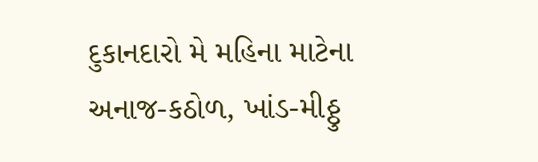દુકાનદારો મે મહિના માટેના અનાજ-કઠોળ, ખાંડ-મીઠ્ઠુ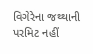વિગેરેના જથ્થાની પરમિટ નહીં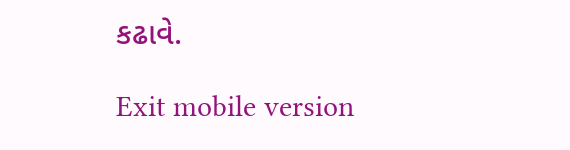કઢાવે.

Exit mobile version